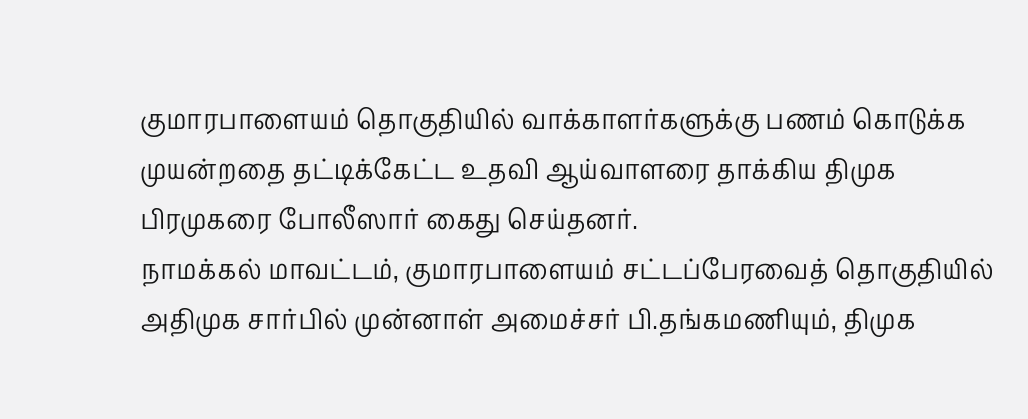குமாரபாளையம் தொகுதியில் வாக்காளர்களுக்கு பணம் கொடுக்க முயன்றதை தட்டிக்கேட்ட உதவி ஆய்வாளரை தாக்கிய திமுக பிரமுகரை போலீஸார் கைது செய்தனர்.
நாமக்கல் மாவட்டம், குமாரபாளையம் சட்டப்பேரவைத் தொகுதியில் அதிமுக சார்பில் முன்னாள் அமைச்சர் பி.தங்கமணியும், திமுக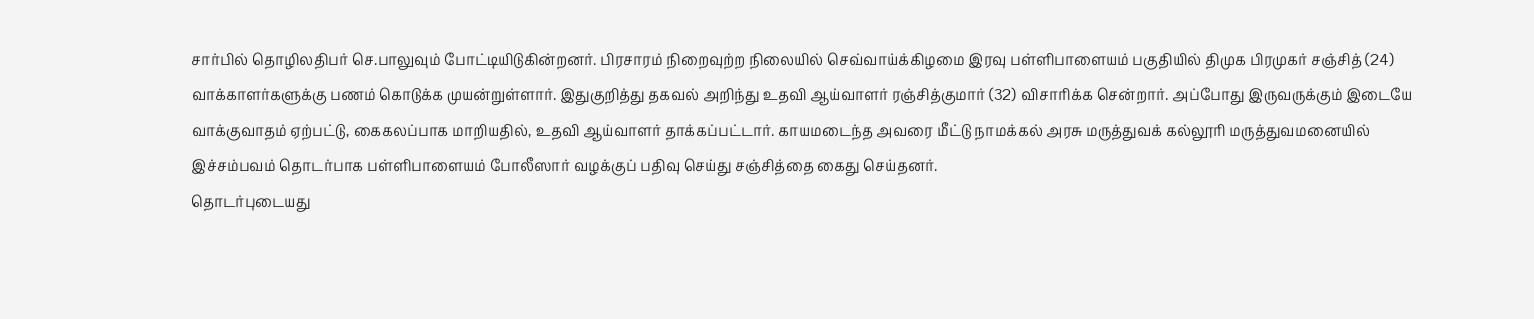சார்பில் தொழிலதிபர் செ.பாலுவும் போட்டியிடுகின்றனர். பிரசாரம் நிறைவுற்ற நிலையில் செவ்வாய்க்கிழமை இரவு பள்ளிபாளையம் பகுதியில் திமுக பிரமுகர் சஞ்சித் (24) வாக்காளர்களுக்கு பணம் கொடுக்க முயன்றுள்ளார். இதுகுறித்து தகவல் அறிந்து உதவி ஆய்வாளர் ரஞ்சித்குமார் (32) விசாரிக்க சென்றார். அப்போது இருவருக்கும் இடையே வாக்குவாதம் ஏற்பட்டு, கைகலப்பாக மாறியதில், உதவி ஆய்வாளர் தாக்கப்பட்டார். காயமடைந்த அவரை மீட்டு நாமக்கல் அரசு மருத்துவக் கல்லூரி மருத்துவமனையில்
இச்சம்பவம் தொடர்பாக பள்ளிபாளையம் போலீஸார் வழக்குப் பதிவு செய்து சஞ்சித்தை கைது செய்தனர்.
தொடர்புடையது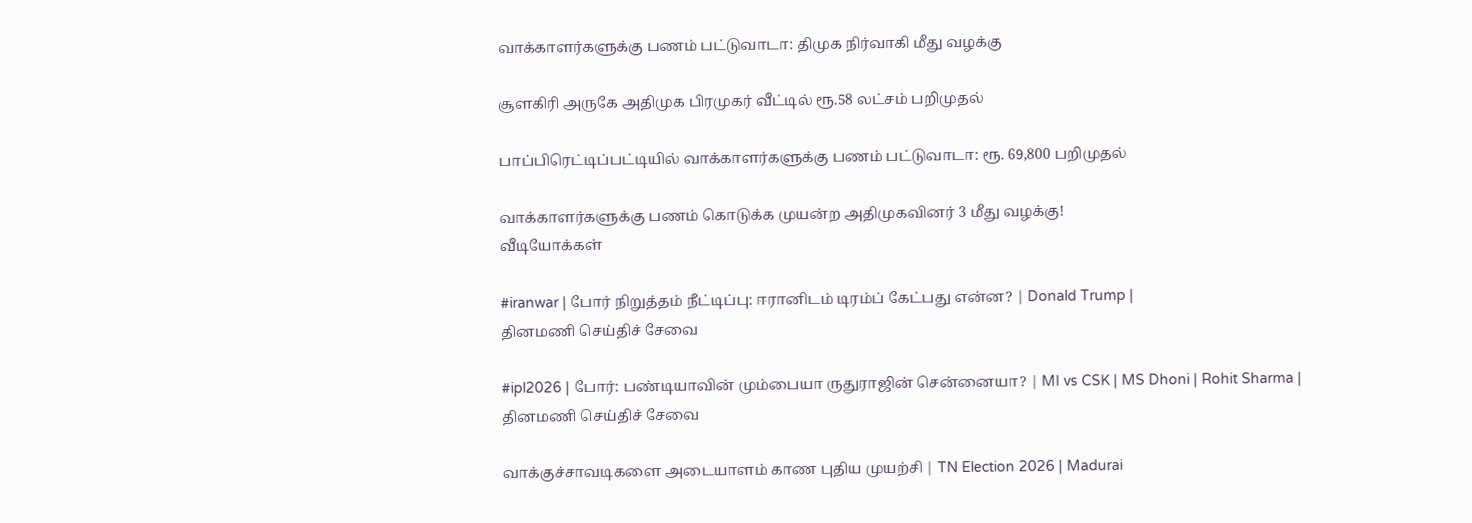வாக்காளர்களுக்கு பணம் பட்டுவாடா: திமுக நிர்வாகி மீது வழக்கு

சூளகிரி அருகே அதிமுக பிரமுகர் வீட்டில் ரூ.58 லட்சம் பறிமுதல்

பாப்பிரெட்டிப்பட்டியில் வாக்காளர்களுக்கு பணம் பட்டுவாடா: ரூ. 69,800 பறிமுதல்

வாக்காளர்களுக்கு பணம் கொடுக்க முயன்ற அதிமுகவினர் 3 மீது வழக்கு!
வீடியோக்கள்

#iranwar | போர் நிறுத்தம் நீட்டிப்பு: ஈரானிடம் டிரம்ப் கேட்பது என்ன? | Donald Trump |
தினமணி செய்திச் சேவை

#ipl2026 | போர்: பண்டியாவின் மும்பையா ருதுராஜின் சென்னையா? | MI vs CSK | MS Dhoni | Rohit Sharma |
தினமணி செய்திச் சேவை

வாக்குச்சாவடிகளை அடையாளம் காண புதிய முயற்சி | TN Election 2026 | Madurai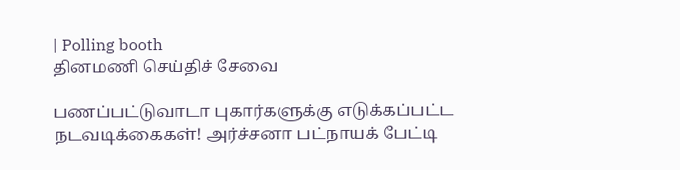| Polling booth
தினமணி செய்திச் சேவை

பணப்பட்டுவாடா புகார்களுக்கு எடுக்கப்பட்ட நடவடிக்கைகள்! அர்ச்சனா பட்நாயக் பேட்டி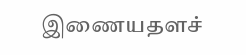இணையதளச்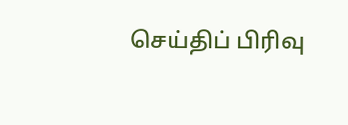செய்திப் பிரிவு